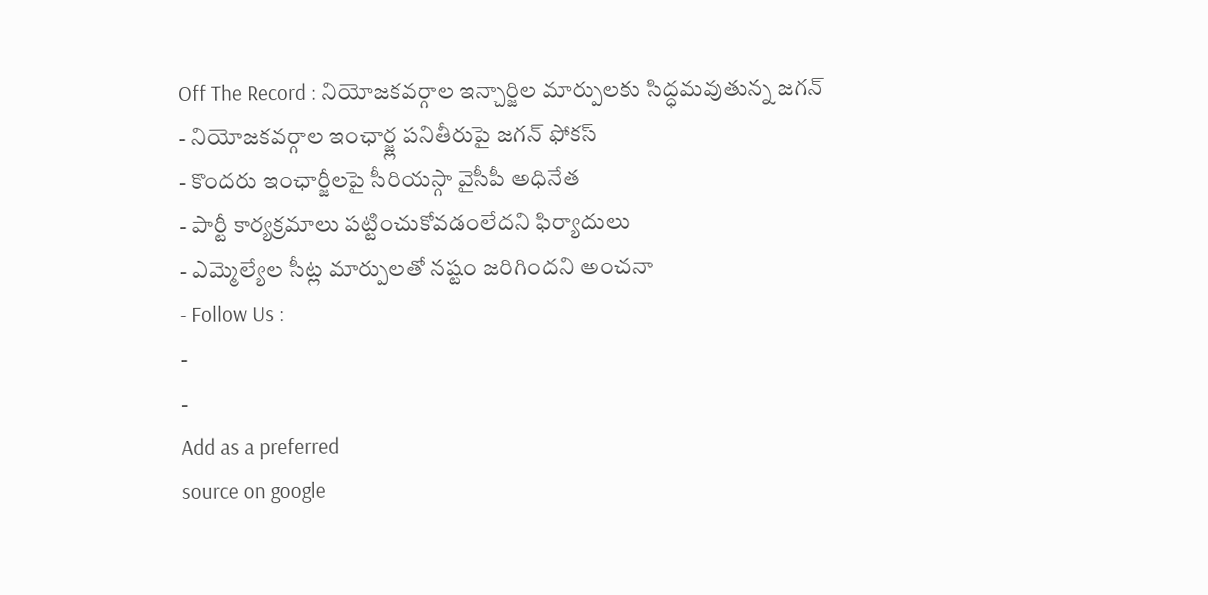Off The Record : నియోజకవర్గాల ఇన్చార్జిల మార్పులకు సిద్ధమవుతున్న జగన్
- నియోజకవర్గాల ఇంఛార్జ్ల పనితీరుపై జగన్ ఫోకస్
- కొందరు ఇంఛార్జీలపై సీరియస్గా వైసీపీ అధినేత
- పార్టీ కార్యక్రమాలు పట్టించుకోవడంలేదని ఫిర్యాదులు
- ఎమ్మెల్యేల సీట్ల మార్పులతో నష్టం జరిగిందని అంచనా
- Follow Us :
-
-
Add as a preferred
source on google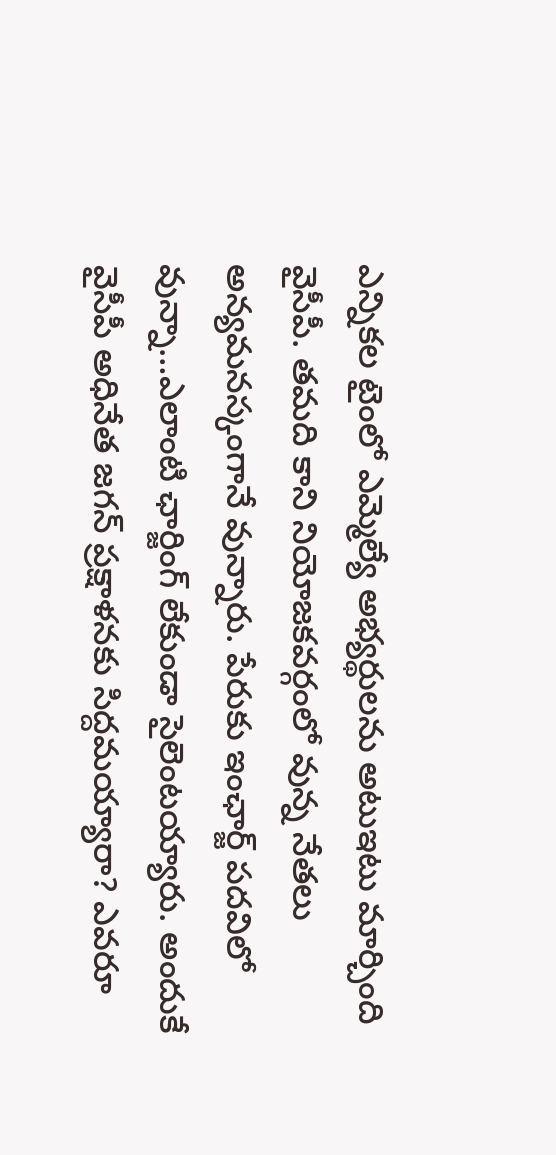ఎన్నికల టైంలో ఎమ్మెల్యే అభ్యర్థులను అటుఇటు మార్చింది వైసీపీ. తమది కాని నియోజకవర్గంలో వున్న నేతలు అన్యమనస్కంగానే వున్నారు. పేరుకు ఇంఛార్జ్ పదవిలో వున్నా…ఎలాంటి ఛార్జింగ్ లేకుండా సైలెంటయ్యారు. అందుకే వైసీపీ అధినేత జగన్ ప్రక్షాళనకు సిద్దమయ్యారా? ఎవరూ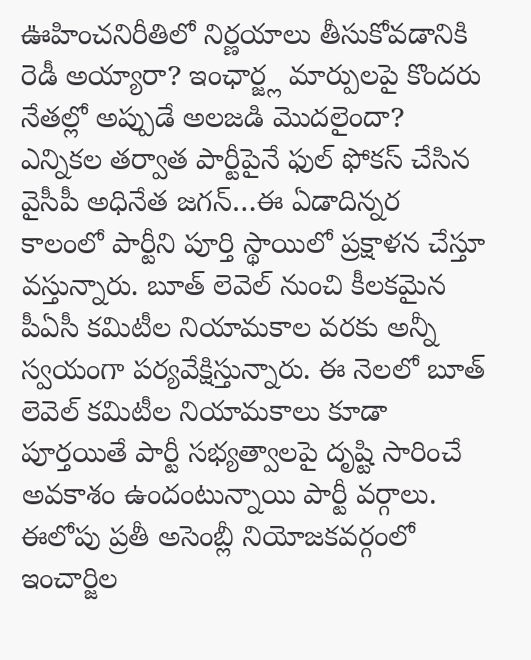ఊహించనిరీతిలో నిర్ణయాలు తీసుకోవడానికి రెడీ అయ్యారా? ఇంఛార్జ్ల మార్పులపై కొందరు నేతల్లో అప్పుడే అలజడి మొదలైందా?
ఎన్నికల తర్వాత పార్టీపైనే ఫుల్ ఫోకస్ చేసిన వైసీపీ అధినేత జగన్…ఈ ఏడాదిన్నర కాలంలో పార్టీని పూర్తి స్థాయిలో ప్రక్షాళన చేస్తూ వస్తున్నారు. బూత్ లెవెల్ నుంచి కీలకమైన పీఏసీ కమిటీల నియామకాల వరకు అన్నీ స్వయంగా పర్యవేక్షిస్తున్నారు. ఈ నెలలో బూత్ లెవెల్ కమిటీల నియామకాలు కూడా పూర్తయితే పార్టీ సభ్యత్వాలపై దృష్టి సారించే అవకాశం ఉందంటున్నాయి పార్టీ వర్గాలు. ఈలోపు ప్రతీ అసెంబ్లీ నియోజకవర్గంలో ఇంచార్జిల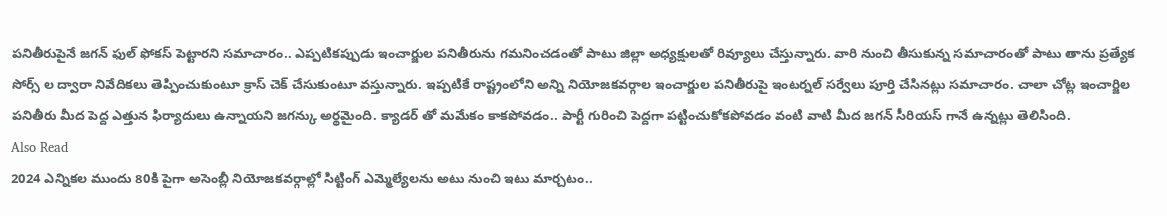పనితీరుపైనే జగన్ ఫుల్ ఫోకస్ పెట్టారని సమాచారం.. ఎప్పటికప్పుడు ఇంచార్జుల పనితీరును గమనించడంతో పాటు జిల్లా అధ్యక్షులతో రివ్యూలు చేస్తున్నారు. వారి నుంచి తీసుకున్న సమాచారంతో పాటు తాను ప్రత్యేక సోర్స్ ల ద్వారా నివేదికలు తెప్పించుకుంటూ క్రాస్ చెక్ చేసుకుంటూ వస్తున్నారు. ఇప్పటికే రాష్ట్రంలోని అన్ని నియోజకవర్గాల ఇంచార్జుల పనితీరుపై ఇంటర్నల్ సర్వేలు పూర్తి చేసినట్లు సమాచారం. చాలా చోట్ల ఇంచార్జిల పనితీరు మీద పెద్ద ఎత్తున ఫిర్యాదులు ఉన్నాయని జగన్కు అర్థమైంది. క్యాడర్ తో మమేకం కాకపోవడం.. పార్టీ గురించి పెద్దగా పట్టించుకోకపోవడం వంటి వాటి మీద జగన్ సీరియస్ గానే ఉన్నట్లు తెలిసింది.
Also Read
2024 ఎన్నికల ముందు 80కి పైగా అసెంబ్లీ నియోజకవర్గాల్లో సిట్టింగ్ ఎమ్మెల్యేలను అటు నుంచి ఇటు మార్చటం..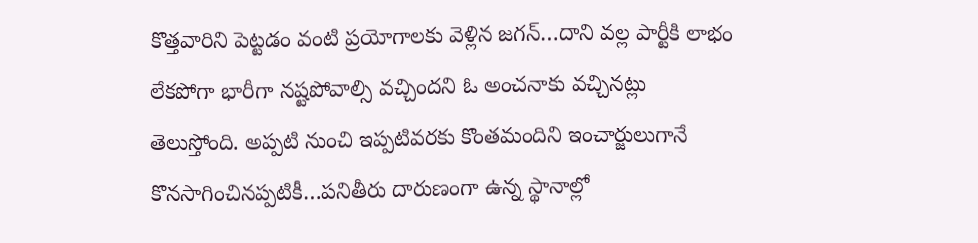కొత్తవారిని పెట్టడం వంటి ప్రయోగాలకు వెళ్లిన జగన్…దాని వల్ల పార్టీకి లాభం లేకపోగా భారీగా నష్టపోవాల్సి వచ్చిందని ఓ అంచనాకు వచ్చినట్లు తెలుస్తోంది. అప్పటి నుంచి ఇప్పటివరకు కొంతమందిని ఇంచార్జులుగానే కొనసాగించినప్పటికీ…పనితీరు దారుణంగా ఉన్న స్థానాల్లో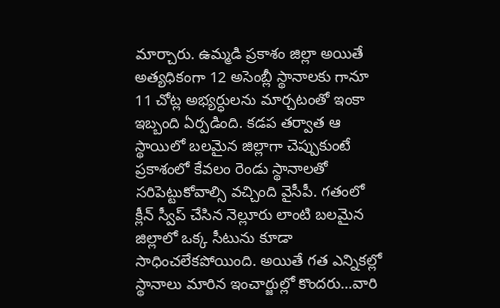మార్చారు. ఉమ్మడి ప్రకాశం జిల్లా అయితే అత్యధికంగా 12 అసెంబ్లీ స్థానాలకు గానూ 11 చోట్ల అభ్యర్ధులను మార్చటంతో ఇంకా ఇబ్బంది ఏర్పడింది. కడప తర్వాత ఆ స్థాయిలో బలమైన జిల్లాగా చెప్పుకుంటే ప్రకాశంలో కేవలం రెండు స్థానాలతో సరిపెట్టుకోవాల్సి వచ్చింది వైసీపీ. గతంలో క్లీన్ స్వీప్ చేసిన నెల్లూరు లాంటి బలమైన జిల్లాలో ఒక్క సీటును కూడా సాధించలేకపోయింది. అయితే గత ఎన్నికల్లో స్థానాలు మారిన ఇంచార్జుల్లో కొందరు…వారి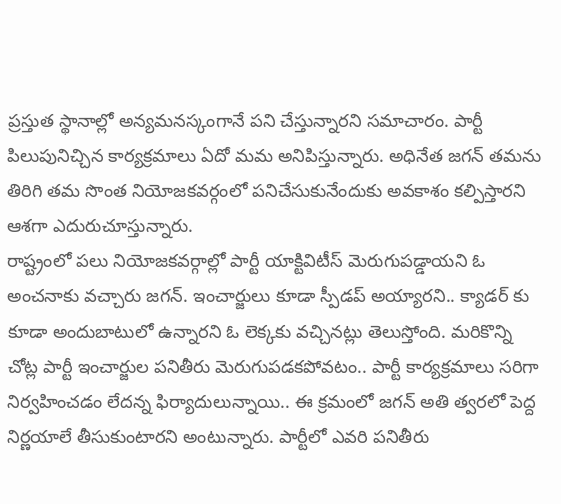ప్రస్తుత స్థానాల్లో అన్యమనస్కంగానే పని చేస్తున్నారని సమాచారం. పార్టీ పిలుపునిచ్చిన కార్యక్రమాలు ఏదో మమ అనిపిస్తున్నారు. అధినేత జగన్ తమను తిరిగి తమ సొంత నియోజకవర్గంలో పనిచేసుకునేందుకు అవకాశం కల్పిస్తారని ఆశగా ఎదురుచూస్తున్నారు.
రాష్ట్రంలో పలు నియోజకవర్గాల్లో పార్టీ యాక్టివిటీస్ మెరుగుపడ్డాయని ఓ అంచనాకు వచ్చారు జగన్. ఇంచార్జులు కూడా స్పీడప్ అయ్యారని.. క్యాడర్ కు కూడా అందుబాటులో ఉన్నారని ఓ లెక్కకు వచ్చినట్లు తెలుస్తోంది. మరికొన్ని చోట్ల పార్టీ ఇంచార్జుల పనితీరు మెరుగుపడకపోవటం.. పార్టీ కార్యక్రమాలు సరిగా నిర్వహించడం లేదన్న ఫిర్యాదులున్నాయి.. ఈ క్రమంలో జగన్ అతి త్వరలో పెద్ద నిర్ణయాలే తీసుకుంటారని అంటున్నారు. పార్టీలో ఎవరి పనితీరు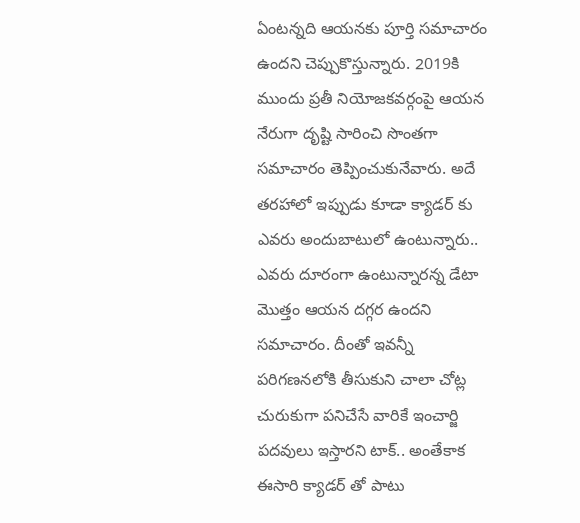ఏంటన్నది ఆయనకు పూర్తి సమాచారం ఉందని చెప్పుకొస్తున్నారు. 2019కి ముందు ప్రతీ నియోజకవర్గంపై ఆయన నేరుగా దృష్టి సారించి సొంతగా సమాచారం తెప్పించుకునేవారు. అదే తరహాలో ఇప్పుడు కూడా క్యాడర్ కు ఎవరు అందుబాటులో ఉంటున్నారు.. ఎవరు దూరంగా ఉంటున్నారన్న డేటా మొత్తం ఆయన దగ్గర ఉందని సమాచారం. దీంతో ఇవన్నీ పరిగణనలోకి తీసుకుని చాలా చోట్ల చురుకుగా పనిచేసే వారికే ఇంచార్జి పదవులు ఇస్తారని టాక్.. అంతేకాక ఈసారి క్యాడర్ తో పాటు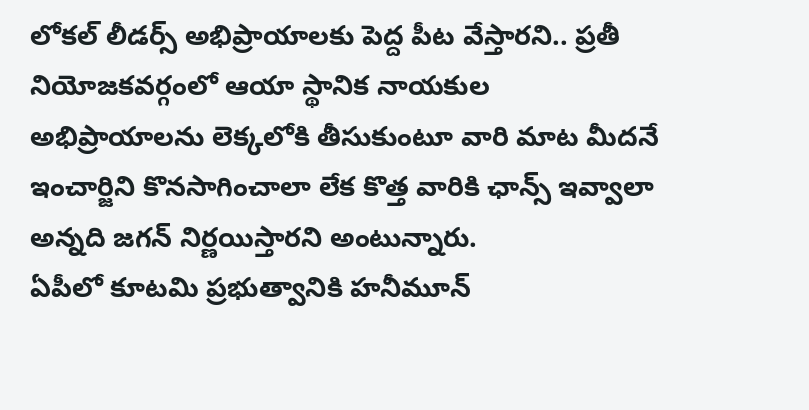లోకల్ లీడర్స్ అభిప్రాయాలకు పెద్ద పీట వేస్తారని.. ప్రతీ నియోజకవర్గంలో ఆయా స్థానిక నాయకుల అభిప్రాయాలను లెక్కలోకి తీసుకుంటూ వారి మాట మీదనే ఇంచార్జిని కొనసాగించాలా లేక కొత్త వారికి ఛాన్స్ ఇవ్వాలా అన్నది జగన్ నిర్ణయిస్తారని అంటున్నారు.
ఏపీలో కూటమి ప్రభుత్వానికి హనీమూన్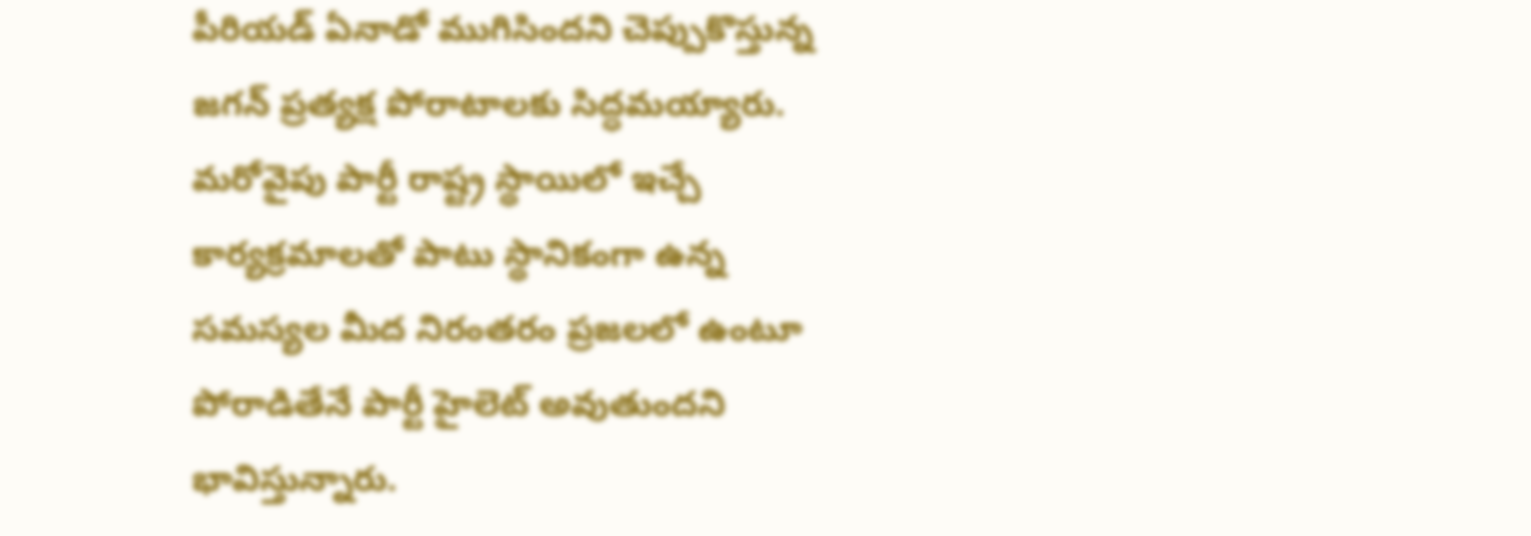పీరియడ్ ఏనాడో ముగిసిందని చెప్పుకొస్తున్న జగన్ ప్రత్యక్ష పోరాటాలకు సిద్ధమయ్యారు. మరోవైపు పార్టీ రాష్ట్ర స్థాయిలో ఇచ్చే కార్యక్రమాలతో పాటు స్థానికంగా ఉన్న సమస్యల మీద నిరంతరం ప్రజలలో ఉంటూ పోరాడితేనే పార్టీ హైలెట్ అవుతుందని భావిస్తున్నారు.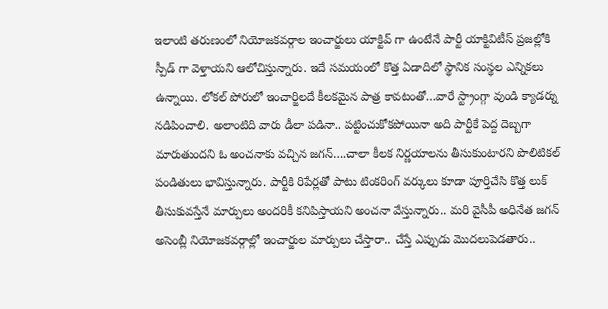ఇలాంటి తరుణంలో నియోజకవర్గాల ఇంచార్జులు యాక్టివ్ గా ఉంటేనే పార్టీ యాక్టివిటీస్ ప్రజల్లోకి స్పీడ్ గా వెళ్తాయని ఆలోచిస్తున్నారు. ఇదే సమయంలో కొత్త ఏడాదిలో స్థానిక సంస్థల ఎన్నికలు ఉన్నాయి. లోకల్ పోరులో ఇంచార్జిలదే కీలకమైన పాత్ర కావటంతో…వారే స్ట్రాంగ్గా వుండి క్యాడర్ను నడిపించాలి. అలాంటిది వారు డీలా పడినా.. పట్టించుకోకపోయినా అది పార్టీకే పెద్ద దెబ్బగా మారుతుందని ఓ అంచనాకు వచ్చిన జగన్….చాలా కీలక నిర్ణయాలను తీసుకుంటారని పొలిటికల్ పండితులు భావిస్తున్నారు. పార్టీకి రిపేర్లతో పాటు టింకరింగ్ వర్కులు కూడా పూర్తిచేసి కొత్త లుక్ తీసుకువస్తేనే మార్పులు అందరికీ కనిపిస్తాయని అంచనా వేస్తున్నారు.. మరి వైసీపీ అధినేత జగన్ అసెంబ్లీ నియోజకవర్గాల్లో ఇంచార్జుల మార్పులు చేస్తారా.. చేస్తే ఎప్పుడు మొదలుపెడతారు..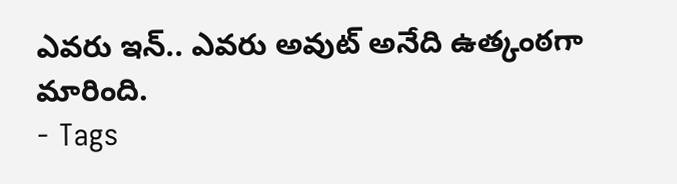ఎవరు ఇన్.. ఎవరు అవుట్ అనేది ఉత్కంఠగా మారింది.
- Tags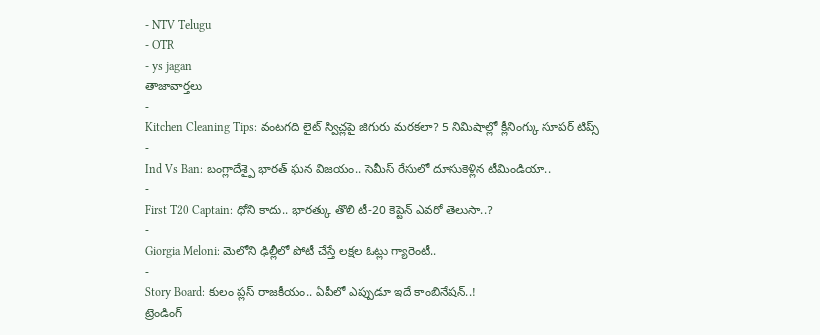- NTV Telugu
- OTR
- ys jagan
తాజావార్తలు
-
Kitchen Cleaning Tips: వంటగది లైట్ స్విచ్లపై జిగురు మరకలా? 5 నిమిషాల్లో క్లీనింగ్కు సూపర్ టిప్స్
-
Ind Vs Ban: బంగ్లాదేశ్పై భారత్ ఘన విజయం.. సెమీస్ రేసులో దూసుకెళ్లిన టీమిండియా..
-
First T20 Captain: ధోని కాదు.. భారత్కు తొలి టీ-20 కెప్టెన్ ఎవరో తెలుసా..?
-
Giorgia Meloni: మెలోని ఢిల్లీలో పోటీ చేస్తే లక్షల ఓట్లు గ్యారెంటీ..
-
Story Board: కులం ప్లస్ రాజకీయం.. ఏపీలో ఎప్పుడూ ఇదే కాంబినేషన్..!
ట్రెండింగ్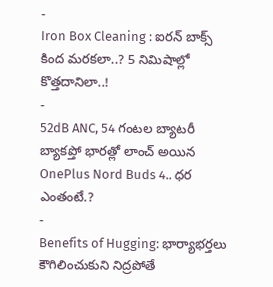-
Iron Box Cleaning : ఐరన్ బాక్స్ కింద మరకలా..? 5 నిమిషాల్లో కొత్తదానిలా..!
-
52dB ANC, 54 గంటల బ్యాటరీ బ్యాకప్తో భారత్లో లాంచ్ అయిన OnePlus Nord Buds 4.. ధర ఎంతంటే.?
-
Benefits of Hugging: భార్యాభర్తలు కౌగిలించుకుని నిద్రపోతే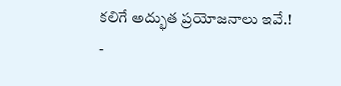కలిగే అద్భుత ప్రయోజనాలు ఇవే.!
-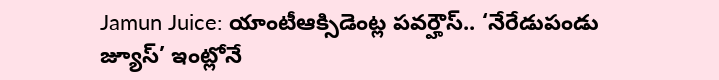Jamun Juice: యాంటీఆక్సిడెంట్ల పవర్హౌస్.. ‘నేరేడుపండు జ్యూస్’ ఇంట్లోనే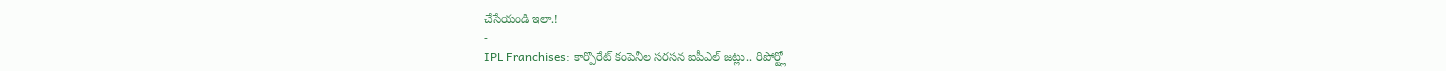చేసేయండి ఇలా.!
-
IPL Franchises: కార్పొరేట్ కంపెనీల సరసన ఐపీఎల్ జట్లు.. రిపోర్ట్లో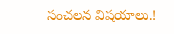సంచలన విషయాలు.!